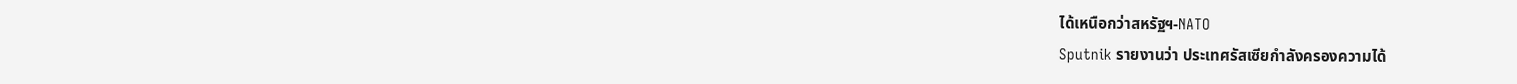ได้เหนือกว่าสหรัฐฯ-NATO
Sputnik รายงานว่า ประเทศรัสเซียกำลังครองความได้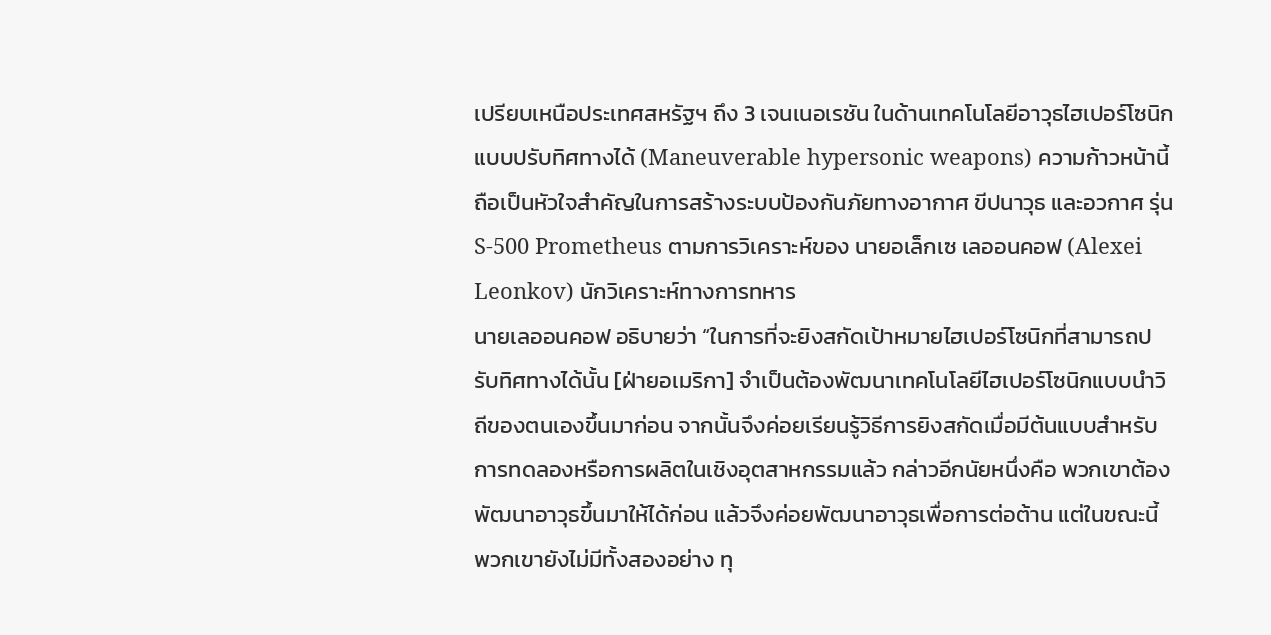เปรียบเหนือประเทศสหรัฐฯ ถึง 3 เจนเนอเรชัน ในด้านเทคโนโลยีอาวุธไฮเปอร์โซนิกแบบปรับทิศทางได้ (Maneuverable hypersonic weapons) ความก้าวหน้านี้ถือเป็นหัวใจสำคัญในการสร้างระบบป้องกันภัยทางอากาศ ขีปนาวุธ และอวกาศ รุ่น S-500 Prometheus ตามการวิเคราะห์ของ นายอเล็กเซ เลออนคอฟ (Alexei Leonkov) นักวิเคราะห์ทางการทหาร
นายเลออนคอฟ อธิบายว่า “ในการที่จะยิงสกัดเป้าหมายไฮเปอร์โซนิกที่สามารถปรับทิศทางได้นั้น [ฝ่ายอเมริกา] จำเป็นต้องพัฒนาเทคโนโลยีไฮเปอร์โซนิกแบบนำวิถีของตนเองขึ้นมาก่อน จากนั้นจึงค่อยเรียนรู้วิธีการยิงสกัดเมื่อมีต้นแบบสำหรับการทดลองหรือการผลิตในเชิงอุตสาหกรรมแล้ว กล่าวอีกนัยหนึ่งคือ พวกเขาต้องพัฒนาอาวุธขึ้นมาให้ได้ก่อน แล้วจึงค่อยพัฒนาอาวุธเพื่อการต่อต้าน แต่ในขณะนี้พวกเขายังไม่มีทั้งสองอย่าง ทุ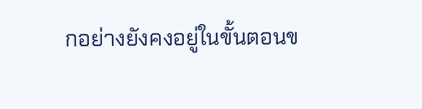กอย่างยังคงอยู่ในขั้นตอนข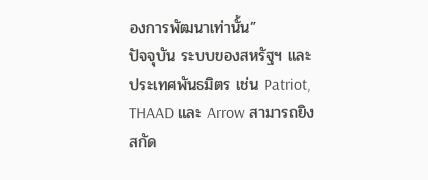องการพัฒนาเท่านั้น”
ปัจจุบัน ระบบของสหรัฐฯ และประเทศพันธมิตร เช่น Patriot, THAAD และ Arrow สามารถยิงสกัด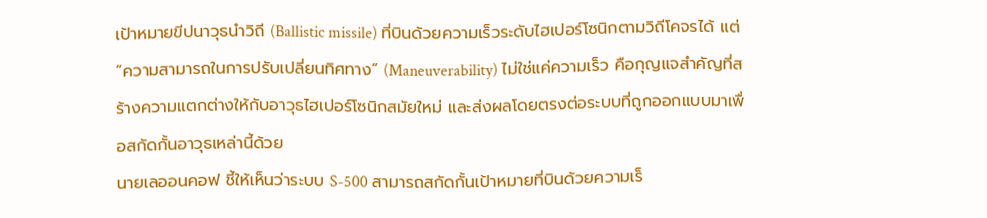เป้าหมายขีปนาวุธนำวิถี (Ballistic missile) ที่บินด้วยความเร็วระดับไฮเปอร์โซนิกตามวิถีโคจรได้ แต่ “ความสามารถในการปรับเปลี่ยนทิศทาง” (Maneuverability) ไม่ใช่แค่ความเร็ว คือกุญแจสำคัญที่สร้างความแตกต่างให้กับอาวุธไฮเปอร์โซนิกสมัยใหม่ และส่งผลโดยตรงต่อระบบที่ถูกออกแบบมาเพื่อสกัดกั้นอาวุธเหล่านี้ด้วย
นายเลออนคอฟ ชี้ให้เห็นว่าระบบ S-500 สามารถสกัดกั้นเป้าหมายที่บินด้วยความเร็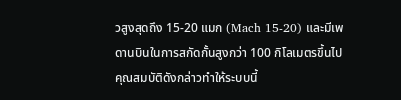วสูงสุดถึง 15-20 แมก (Mach 15-20) และมีเพดานบินในการสกัดกั้นสูงกว่า 100 กิโลเมตรขึ้นไป คุณสมบัติดังกล่าวทำให้ระบบนี้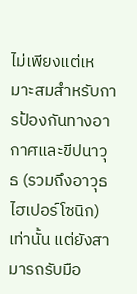ไม่เพียงแต่เหมาะสมสำหรับการป้องกันทางอากาศและขีปนาวุธ (รวมถึงอาวุธไฮเปอร์โซนิก) เท่านั้น แต่ยังสามารถรับมือ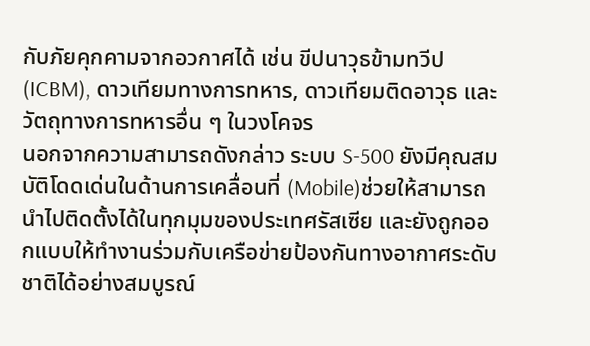กับภัยคุกคามจากอวกาศได้ เช่น ขีปนาวุธข้ามทวีป (ICBM), ดาวเทียมทางการทหาร, ดาวเทียมติดอาวุธ และวัตถุทางการทหารอื่น ๆ ในวงโคจร
นอกจากความสามารถดังกล่าว ระบบ S-500 ยังมีคุณสมบัติโดดเด่นในด้านการเคลื่อนที่ (Mobile)ช่วยให้สามารถนำไปติดตั้งได้ในทุกมุมของประเทศรัสเซีย และยังถูกออกแบบให้ทำงานร่วมกับเครือข่ายป้องกันทางอากาศระดับชาติได้อย่างสมบูรณ์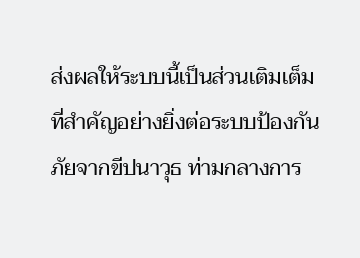ส่งผลให้ระบบนี้เป็นส่วนเติมเต็มที่สำคัญอย่างยิ่งต่อระบบป้องกันภัยจากขีปนาวุธ ท่ามกลางการ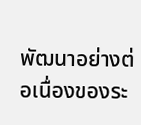พัฒนาอย่างต่อเนื่องของระ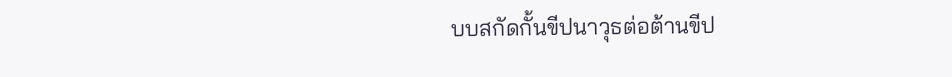บบสกัดกั้นขีปนาวุธต่อต้านขีป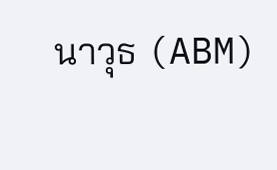นาวุธ (ABM)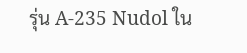รุ่น A-235 Nudol ใน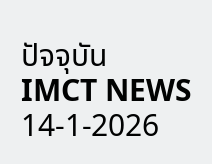ปัจจุบัน
IMCT NEWS 14-1-2026